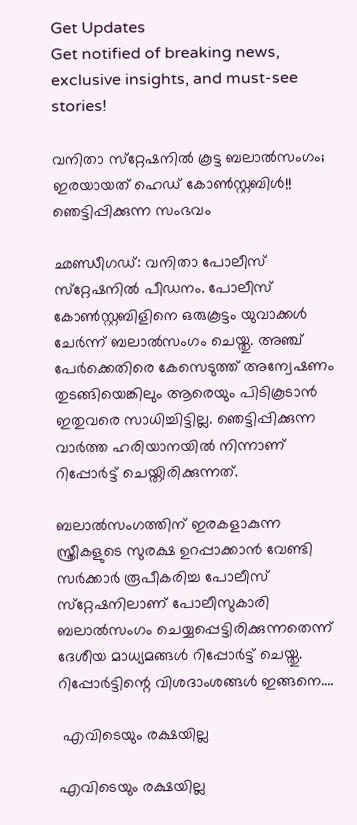Get Updates
Get notified of breaking news, exclusive insights, and must-see stories!

വനിതാ സ്‌റ്റേഷനില്‍ കൂട്ട ബലാല്‍സംഗം; ഇരയായത് ഹെഡ് കോണ്‍സ്റ്റബിള്‍!! ഞെട്ടിപ്പിക്കുന്ന സംഭവം

ഛണ്ഡീഗഡ്: വനിതാ പോലീസ് സ്‌റ്റേഷനില്‍ പീഡനം. പോലീസ് കോണ്‍സ്റ്റബിളിനെ ഒരുകൂട്ടം യുവാക്കള്‍ ചേര്‍ന്ന് ബലാല്‍സംഗം ചെയ്തു. അഞ്ച് പേര്‍ക്കെതിരെ കേസെടുത്ത് അന്വേഷണം തുടങ്ങിയെങ്കിലും ആരെയും പിടികൂടാന്‍ ഇതുവരെ സാധിച്ചിട്ടില്ല. ഞെട്ടിപ്പിക്കുന്ന വാര്‍ത്ത ഹരിയാനയില്‍ നിന്നാണ് റിപ്പോര്‍ട്ട് ചെയ്തിരിക്കുന്നത്.

ബലാല്‍സംഗത്തിന് ഇരകളാകുന്ന സ്ത്രീകളുടെ സുരക്ഷ ഉറപ്പാക്കാന്‍ വേണ്ടി സര്‍ക്കാര്‍ രൂപീകരിച്ച പോലീസ് സ്‌റ്റേഷനിലാണ് പോലീസുകാരി ബലാല്‍സംഗം ചെയ്യപ്പെട്ടിരിക്കുന്നതെന്ന് ദേശീയ മാധ്യമങ്ങള്‍ റിപ്പോര്‍ട്ട് ചെയ്തു. റിപ്പോര്‍ട്ടിന്റെ വിശദാംശങ്ങള്‍ ഇങ്ങനെ....

 എവിടെയും രക്ഷയില്ല

എവിടെയും രക്ഷയില്ല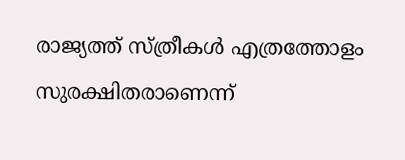രാജ്യത്ത് സ്ത്രീകള്‍ എത്രത്തോളം സുരക്ഷിതരാണെന്ന്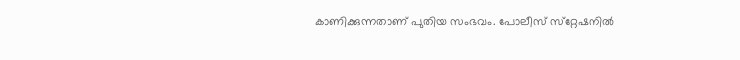കാണിക്കുന്നതാണ് പുതിയ സംഭവം. പോലീസ് സ്‌റ്റേഷനില്‍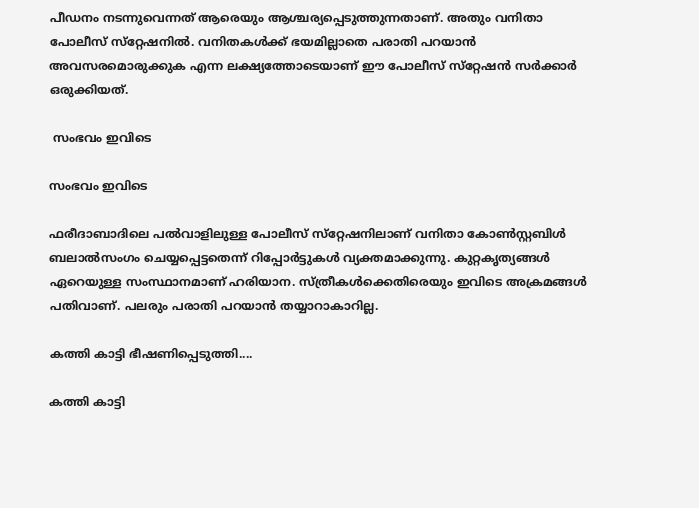പീഡനം നടന്നുവെന്നത് ആരെയും ആശ്ചര്യപ്പെടുത്തുന്നതാണ്. അതും വനിതാ പോലീസ് സ്‌റ്റേഷനില്‍. വനിതകള്‍ക്ക് ഭയമില്ലാതെ പരാതി പറയാന്‍ അവസരമൊരുക്കുക എന്ന ലക്ഷ്യത്തോടെയാണ് ഈ പോലീസ് സ്‌റ്റേഷന്‍ സര്‍ക്കാര്‍ ഒരുക്കിയത്.

 സംഭവം ഇവിടെ

സംഭവം ഇവിടെ

ഫരീദാബാദിലെ പല്‍വാളിലുള്ള പോലീസ് സ്‌റ്റേഷനിലാണ് വനിതാ കോണ്‍സ്റ്റബിള്‍ ബലാല്‍സംഗം ചെയ്യപ്പെട്ടതെന്ന് റിപ്പോര്‍ട്ടുകള്‍ വ്യക്തമാക്കുന്നു. കുറ്റകൃത്യങ്ങള്‍ ഏറെയുള്ള സംസ്ഥാനമാണ് ഹരിയാന. സ്ത്രീകള്‍ക്കെതിരെയും ഇവിടെ അക്രമങ്ങള്‍ പതിവാണ്. പലരും പരാതി പറയാന്‍ തയ്യാറാകാറില്ല.

കത്തി കാട്ടി ഭീഷണിപ്പെടുത്തി....

കത്തി കാട്ടി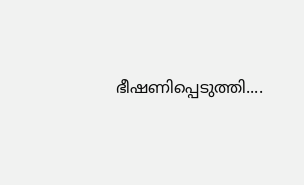ഭീഷണിപ്പെടുത്തി....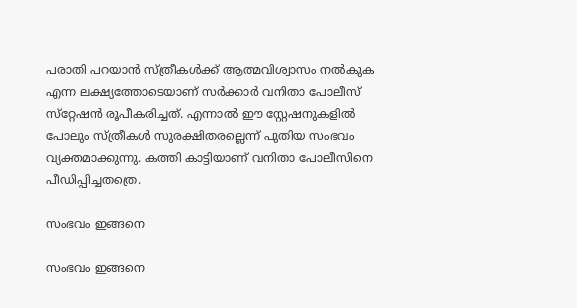പരാതി പറയാന്‍ സ്ത്രീകള്‍ക്ക് ആത്മവിശ്വാസം നല്‍കുക എന്ന ലക്ഷ്യത്തോടെയാണ് സര്‍ക്കാര്‍ വനിതാ പോലീസ് സ്‌റ്റേഷന്‍ രൂപീകരിച്ചത്. എന്നാല്‍ ഈ സ്റ്റേഷനുകളില്‍ പോലും സ്ത്രീകള്‍ സുരക്ഷിതരല്ലെന്ന് പുതിയ സംഭവം വ്യക്തമാക്കുന്നു. കത്തി കാട്ടിയാണ് വനിതാ പോലീസിനെ പീഡിപ്പിച്ചതത്രെ.

സംഭവം ഇങ്ങനെ

സംഭവം ഇങ്ങനെ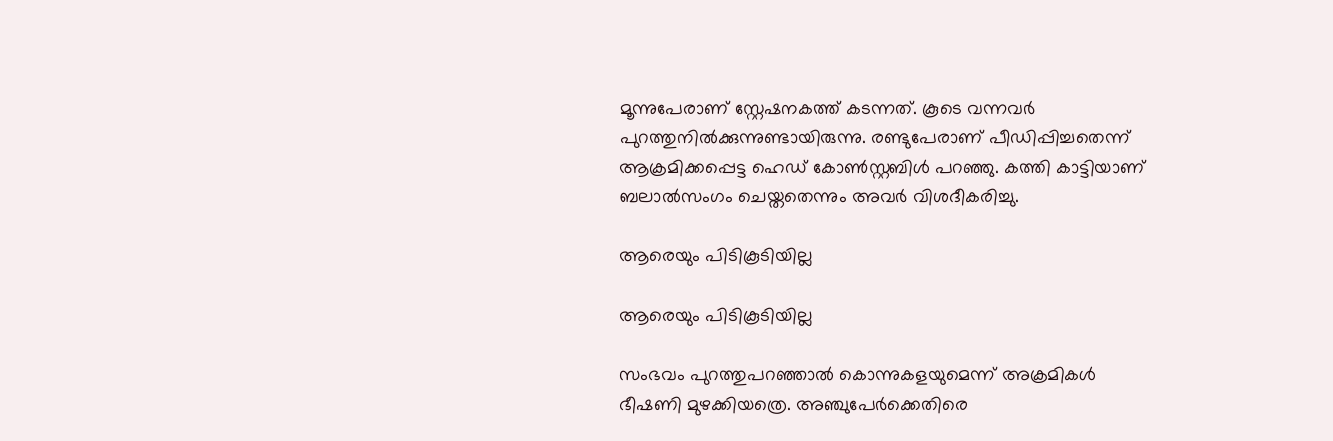മൂന്നുപേരാണ് സ്റ്റേഷനകത്ത് കടന്നത്. കൂടെ വന്നവര്‍ പുറത്തുനില്‍ക്കുന്നുണ്ടായിരുന്നു. രണ്ടുപേരാണ് പീഡിപ്പിച്ചതെന്ന് ആക്രമിക്കപ്പെട്ട ഹെഡ് കോണ്‍സ്റ്റബിള്‍ പറഞ്ഞു. കത്തി കാട്ടിയാണ് ബലാല്‍സംഗം ചെയ്തതെന്നും അവര്‍ വിശദീകരിച്ചു.

ആരെയും പിടികൂടിയില്ല

ആരെയും പിടികൂടിയില്ല

സംഭവം പുറത്തുപറഞ്ഞാല്‍ കൊന്നുകളയുമെന്ന് അക്രമികള്‍ ഭീഷണി മുഴക്കിയത്രെ. അഞ്ചുപേര്‍ക്കെതിരെ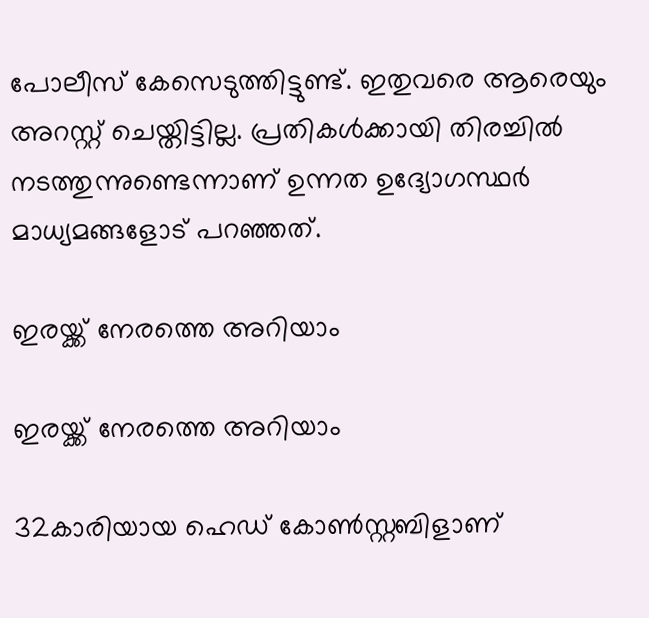പോലീസ് കേസെടുത്തിട്ടുണ്ട്. ഇതുവരെ ആരെയും അറസ്റ്റ് ചെയ്തിട്ടില്ല. പ്രതികള്‍ക്കായി തിരച്ചില്‍ നടത്തുന്നുണ്ടെന്നാണ് ഉന്നത ഉദ്യോഗസ്ഥര്‍ മാധ്യമങ്ങളോട് പറഞ്ഞത്.

ഇരയ്ക്ക് നേരത്തെ അറിയാം

ഇരയ്ക്ക് നേരത്തെ അറിയാം

32കാരിയായ ഹെഡ് കോണ്‍സ്റ്റബിളാണ്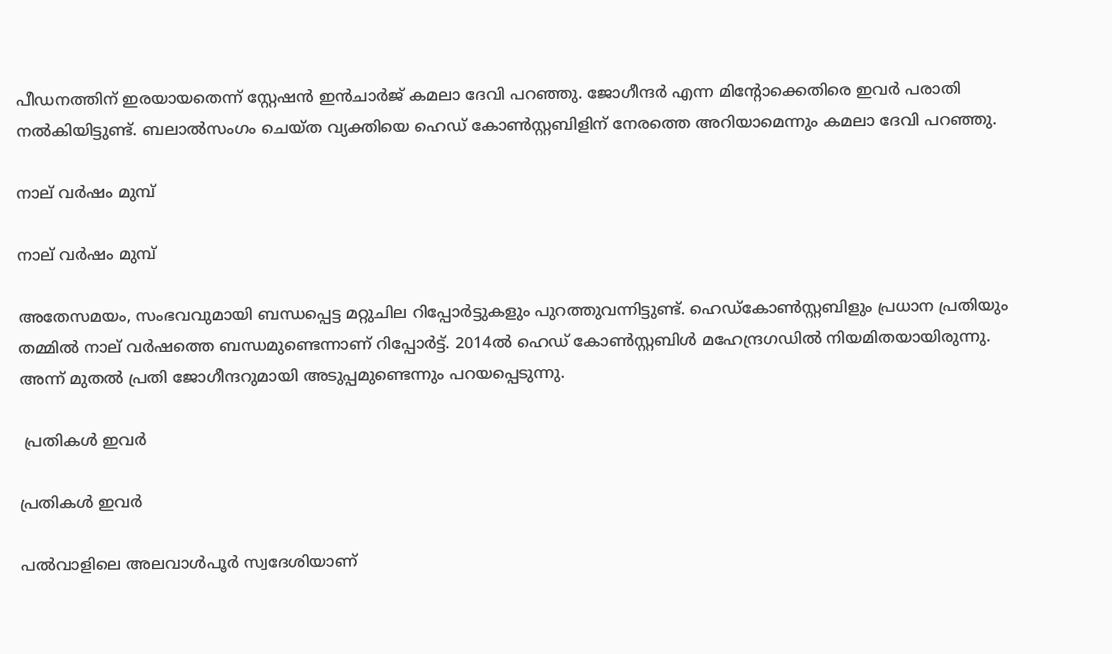പീഡനത്തിന് ഇരയായതെന്ന് സ്റ്റേഷന്‍ ഇന്‍ചാര്‍ജ് കമലാ ദേവി പറഞ്ഞു. ജോഗീന്ദര്‍ എന്ന മിന്റോക്കെതിരെ ഇവര്‍ പരാതി നല്‍കിയിട്ടുണ്ട്. ബലാല്‍സംഗം ചെയ്ത വ്യക്തിയെ ഹെഡ് കോണ്‍സ്റ്റബിളിന് നേരത്തെ അറിയാമെന്നും കമലാ ദേവി പറഞ്ഞു.

നാല് വര്‍ഷം മുമ്പ്

നാല് വര്‍ഷം മുമ്പ്

അതേസമയം, സംഭവവുമായി ബന്ധപ്പെട്ട മറ്റുചില റിപ്പോര്‍ട്ടുകളും പുറത്തുവന്നിട്ടുണ്ട്. ഹെഡ്‌കോണ്‍സ്റ്റബിളും പ്രധാന പ്രതിയും തമ്മില്‍ നാല് വര്‍ഷത്തെ ബന്ധമുണ്ടെന്നാണ് റിപ്പോര്‍ട്ട്. 2014ല്‍ ഹെഡ് കോണ്‍സ്റ്റബിള്‍ മഹേന്ദ്രഗഡില്‍ നിയമിതയായിരുന്നു. അന്ന് മുതല്‍ പ്രതി ജോഗീന്ദറുമായി അടുപ്പമുണ്ടെന്നും പറയപ്പെടുന്നു.

 പ്രതികള്‍ ഇവര്‍

പ്രതികള്‍ ഇവര്‍

പല്‍വാളിലെ അലവാള്‍പൂര്‍ സ്വദേശിയാണ്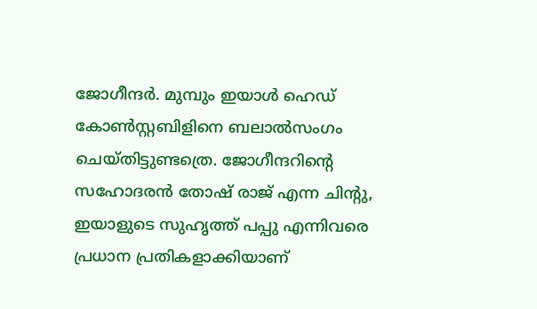ജോഗീന്ദര്‍. മുമ്പും ഇയാള്‍ ഹെഡ് കോണ്‍സ്റ്റബിളിനെ ബലാല്‍സംഗം ചെയ്തിട്ടുണ്ടത്രെ. ജോഗീന്ദറിന്റെ സഹോദരന്‍ തോഷ് രാജ് എന്ന ചിന്റു, ഇയാളുടെ സുഹൃത്ത് പപ്പു എന്നിവരെ പ്രധാന പ്രതികളാക്കിയാണ്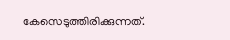കേസെടുത്തിരിക്കുന്നത്.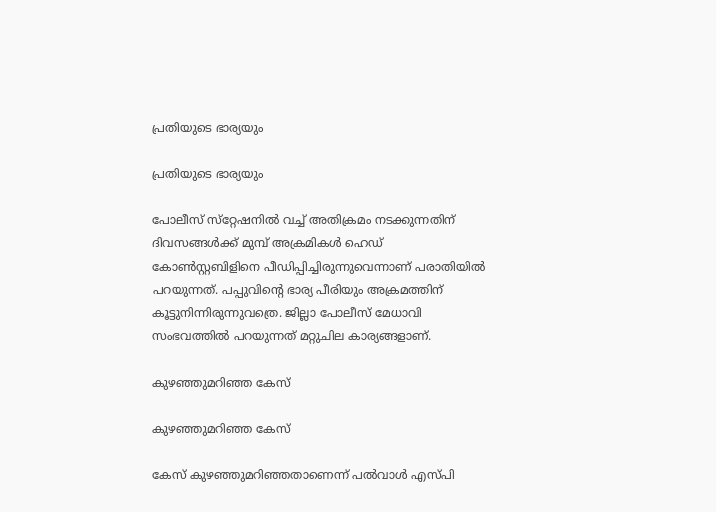പ്രതിയുടെ ഭാര്യയും

പ്രതിയുടെ ഭാര്യയും

പോലീസ് സ്‌റ്റേഷനില്‍ വച്ച് അതിക്രമം നടക്കുന്നതിന് ദിവസങ്ങള്‍ക്ക് മുമ്പ് അക്രമികള്‍ ഹെഡ് കോണ്‍സ്റ്റബിളിനെ പീഡിപ്പിച്ചിരുന്നുവെന്നാണ് പരാതിയില്‍ പറയുന്നത്. പപ്പുവിന്റെ ഭാര്യ പീരിയും അക്രമത്തിന് കൂട്ടുനിന്നിരുന്നുവത്രെ. ജില്ലാ പോലീസ് മേധാവി സംഭവത്തില്‍ പറയുന്നത് മറ്റുചില കാര്യങ്ങളാണ്.

കുഴഞ്ഞുമറിഞ്ഞ കേസ്

കുഴഞ്ഞുമറിഞ്ഞ കേസ്

കേസ് കുഴഞ്ഞുമറിഞ്ഞതാണെന്ന് പല്‍വാള്‍ എസ്പി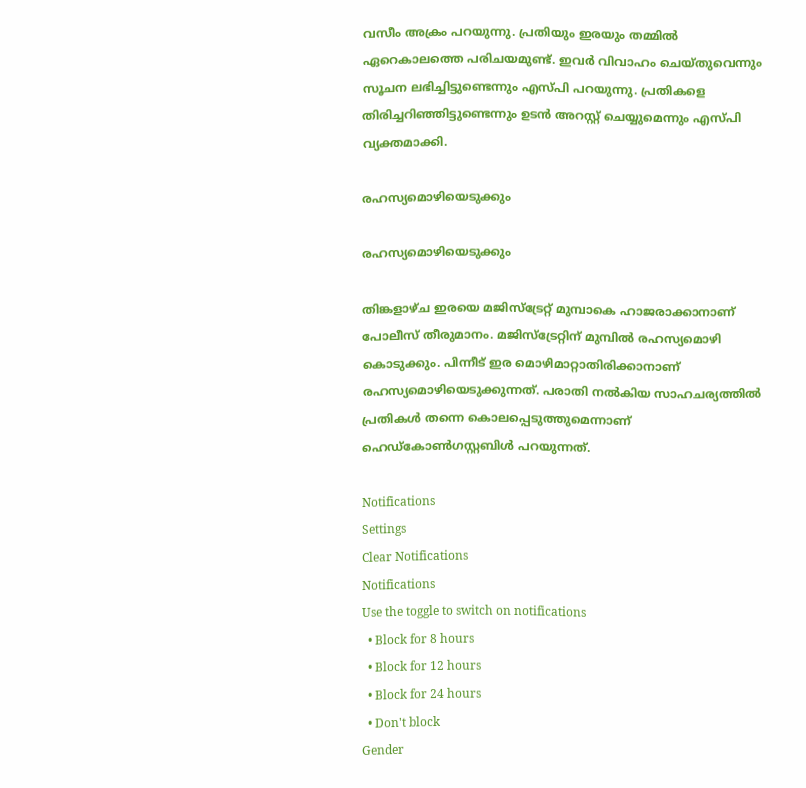വസീം അക്രം പറയുന്നു. പ്രതിയും ഇരയും തമ്മില്‍ ഏറെകാലത്തെ പരിചയമുണ്ട്. ഇവര്‍ വിവാഹം ചെയ്തുവെന്നും സൂചന ലഭിച്ചിട്ടുണ്ടെന്നും എസ്പി പറയുന്നു. പ്രതികളെ തിരിച്ചറിഞ്ഞിട്ടുണ്ടെന്നും ഉടന്‍ അറസ്റ്റ് ചെയ്യുമെന്നും എസ്പി വ്യക്തമാക്കി.

രഹസ്യമൊഴിയെടുക്കും

രഹസ്യമൊഴിയെടുക്കും

തിങ്കളാഴ്ച ഇരയെ മജിസ്‌ട്രേറ്റ് മുമ്പാകെ ഹാജരാക്കാനാണ് പോലീസ് തീരുമാനം. മജിസ്‌ട്രേറ്റിന് മുമ്പില്‍ രഹസ്യമൊഴി കൊടുക്കും. പിന്നീട് ഇര മൊഴിമാറ്റാതിരിക്കാനാണ് രഹസ്യമൊഴിയെടുക്കുന്നത്. പരാതി നല്‍കിയ സാഹചര്യത്തില്‍ പ്രതികള്‍ തന്നെ കൊലപ്പെടുത്തുമെന്നാണ് ഹെഡ്‌കോണ്‍ഗസ്റ്റബിള്‍ പറയുന്നത്.

Notifications
Settings
Clear Notifications
Notifications
Use the toggle to switch on notifications
  • Block for 8 hours
  • Block for 12 hours
  • Block for 24 hours
  • Don't block
Gender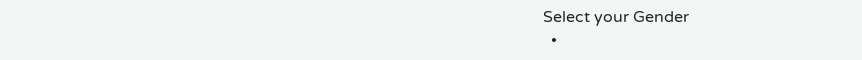Select your Gender
  •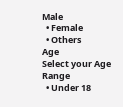Male
  • Female
  • Others
Age
Select your Age Range
  • Under 18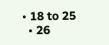• 18 to 25
  • 26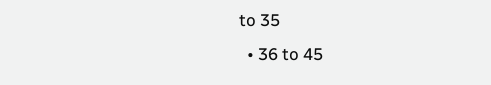to 35
  • 36 to 45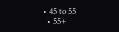• 45 to 55
  • 55+